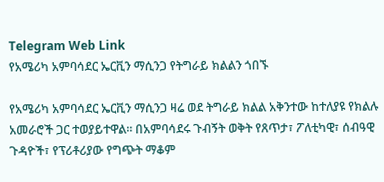Telegram Web Link
የአሜሪካ አምባሳደር ኤርቪን ማሲንጋ የትግራይ ክልልን ጎበኙ

የአሜሪካ አምባሳደር ኤርቪን ማሲንጋ ዛሬ ወደ ትግራይ ክልል አቅንተው ከተለያዩ የክልሉ አመራሮች ጋር ተወያይተዋል። በአምባሳደሩ ጉብኝት ወቅት የጸጥታ፣ ፖለቲካዊ፣ ሰብዓዊ ጉዳዮች፣ የፕሪቶሪያው የግጭት ማቆም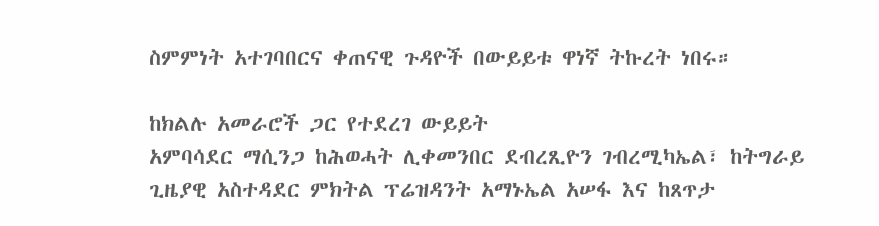ስምምነት አተገባበርና ቀጠናዊ ጉዳዮች በውይይቱ ዋነኛ ትኩረት ነበሩ።

ከክልሉ አመራሮች ጋር የተደረገ ውይይት
አምባሳደር ማሲንጋ ከሕወሓት ሊቀመንበር ደብረጺዮን ገብረሚካኤል፣ ከትግራይ ጊዜያዊ አስተዳደር ምክትል ፕሬዝዳንት አማኑኤል አሠፋ እና ከጸጥታ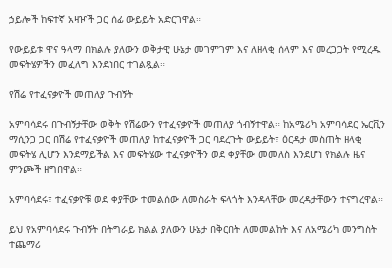ኃይሎች ከፍተኛ አዛዦች ጋር ሰፊ ውይይት አድርገዋል።

የውይይቱ ዋና ዓላማ በክልሉ ያለውን ወቅታዊ ሁኔታ መገምገም እና ለዘላቂ ሰላም እና መረጋጋት የሚረዱ መፍትሄዎችን መፈለግ እንደነበር ተገልጿል።

የሽሬ የተፈናቃዮች መጠለያ ጉብኝት

አምባሳደሩ በጉብኝታቸው ወቅት የሽሬውን የተፈናቃዮች መጠለያ ጎብኝተዋል። ከአሜሪካ አምባሳደር ኤርቪን ማሲንጋ ጋር በሽሬ የተፈናቃዮች መጠለያ ከተፈናቃዮች ጋር ባደረጉት ውይይት፣ ዕርዳታ መስጠት ዘላቂ መፍትሄ ሊሆን እንደማይችል እና መፍትሄው ተፈናቃዮችን ወደ ቀያቸው መመለስ እንደሆነ የክልሉ ዜና ምንጮች ዘግበዋል።

አምባሳደሩ፣ ተፈናቃዮቹ ወደ ቀያቸው ተመልሰው ለመስራት ፍላጎት እንዳላቸው መረዳታቸውን ተናግረዋል።

ይህ የአምባሳደሩ ጉብኝት በትግራይ ክልል ያለውን ሁኔታ በቅርበት ለመመልከት እና ለአሜሪካ መንግስት ተጨማሪ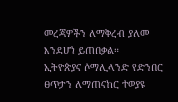መረጃዎችን ለማቅረብ ያለመ እንደሆነ ይጠበቃል።
ኢትዮጵያና ሶማሊላንድ የድንበር ፀጥታን ለማጠናከር ተወያዩ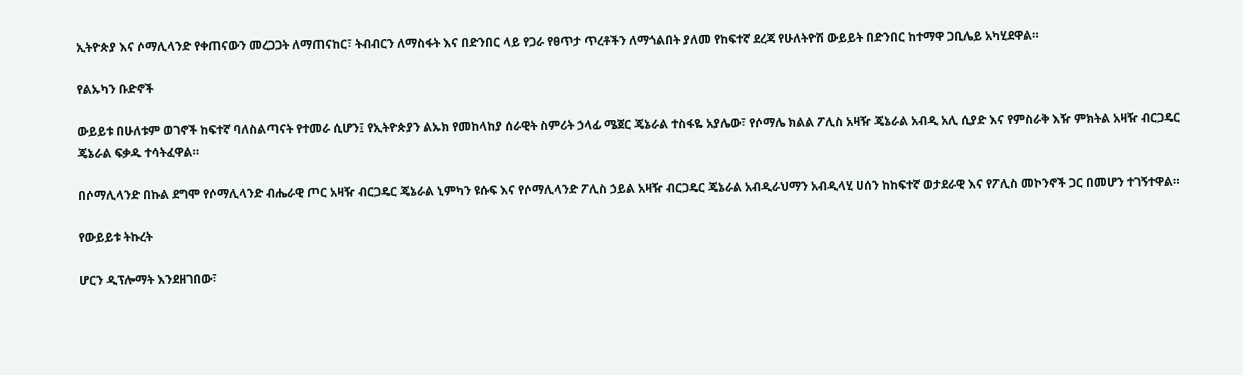ኢትዮጵያ እና ሶማሊላንድ የቀጠናውን መረጋጋት ለማጠናከር፣ ትብብርን ለማስፋት እና በድንበር ላይ የጋራ የፀጥታ ጥረቶችን ለማጎልበት ያለመ የከፍተኛ ደረጃ የሁለትዮሽ ውይይት በድንበር ከተማዋ ጋቢሌይ አካሂደዋል።

የልኡካን ቡድኖች

ውይይቱ በሁለቱም ወገኖች ከፍተኛ ባለስልጣናት የተመራ ሲሆን፤ የኢትዮጵያን ልኡክ የመከላከያ ሰራዊት ስምሪት ኃላፊ ሜጀር ጄኔራል ተስፋዬ አያሌው፣ የሶማሌ ክልል ፖሊስ አዛዥ ጄኔራል አብዲ አሊ ሲያድ እና የምስራቅ እዥ ምክትል አዛዥ ብርጋዴር ጄኔራል ፍቃዱ ተሳትፈዋል።

በሶማሊላንድ በኩል ደግሞ የሶማሊላንድ ብሔራዊ ጦር አዛዥ ብርጋዴር ጄኔራል ኒምካን ዩሱፍ እና የሶማሊላንድ ፖሊስ ኃይል አዛዥ ብርጋዴር ጄኔራል አብዲራህማን አብዲላሂ ሀሰን ከከፍተኛ ወታደራዊ እና የፖሊስ መኮንኖች ጋር በመሆን ተገኝተዋል።

የውይይቱ ትኩረት

ሆርን ዲፕሎማት እንደዘገበው፣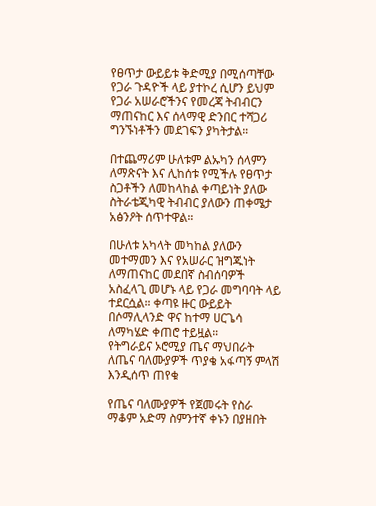የፀጥታ ውይይቱ ቅድሚያ በሚሰጣቸው የጋራ ጉዳዮች ላይ ያተኮረ ሲሆን ይህም የጋራ አሠራሮችንና የመረጃ ትብብርን ማጠናከር እና ሰላማዊ ድንበር ተሻጋሪ ግንኙነቶችን መደገፍን ያካትታል።

በተጨማሪም ሁለቱም ልኡካን ሰላምን ለማጽናት እና ሊከሰቱ የሚችሉ የፀጥታ ስጋቶችን ለመከላከል ቀጣይነት ያለው ስትራቴጂካዊ ትብብር ያለውን ጠቀሜታ አፅንዖት ሰጥተዋል።

በሁለቱ አካላት መካከል ያለውን መተማመን እና የአሠራር ዝግጁነት ለማጠናከር መደበኛ ስብሰባዎች አስፈላጊ መሆኑ ላይ የጋራ መግባባት ላይ ተደርሷል። ቀጣዩ ዙር ውይይት በሶማሊላንድ ዋና ከተማ ሀርጌሳ ለማካሄድ ቀጠሮ ተይዟል።
የትግራይና ኦሮሚያ ጤና ማህበራት ለጤና ባለሙያዎች ጥያቄ አፋጣኝ ምላሽ እንዲሰጥ ጠየቁ

የጤና ባለሙያዎች የጀመሩት የስራ ማቆም አድማ ስምንተኛ ቀኑን በያዘበት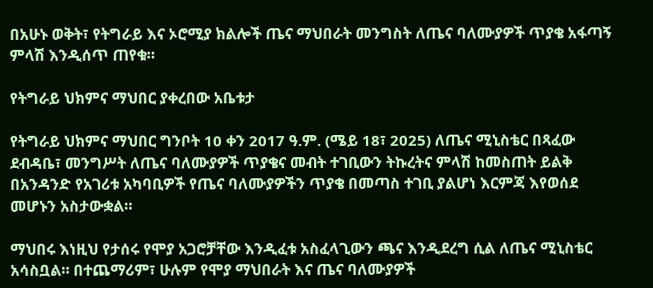በአሁኑ ወቅት፣ የትግራይ እና ኦሮሚያ ክልሎች ጤና ማህበራት መንግስት ለጤና ባለሙያዎች ጥያቄ አፋጣኝ ምላሽ እንዲሰጥ ጠየቁ።

የትግራይ ህክምና ማህበር ያቀረበው አቤቱታ

የትግራይ ህክምና ማህበር ግንቦት 10 ቀን 2017 ዓ.ም. (ሜይ 18፣ 2025) ለጤና ሚኒስቴር በጻፈው ደብዳቤ፣ መንግሥት ለጤና ባለሙያዎች ጥያቄና መብት ተገቢውን ትኩረትና ምላሽ ከመስጠት ይልቅ በአንዳንድ የአገሪቱ አካባቢዎች የጤና ባለሙያዎችን ጥያቄ በመጣስ ተገቢ ያልሆነ እርምጃ እየወሰደ መሆኑን አስታውቋል።

ማህበሩ እነዚህ የታሰሩ የሞያ አጋሮቻቸው እንዲፈቱ አስፈላጊውን ጫና እንዲደረግ ሲል ለጤና ሚኒስቴር አሳስቧል። በተጨማሪም፣ ሁሉም የሞያ ማህበራት እና ጤና ባለሙያዎች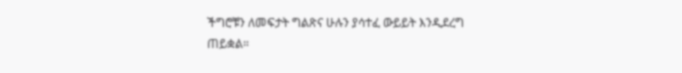ችግሮቹን ለመፍታት ግልጽና ሁሉን ያሳተፈ ውይይት እንዲደረግ ጠይቋል።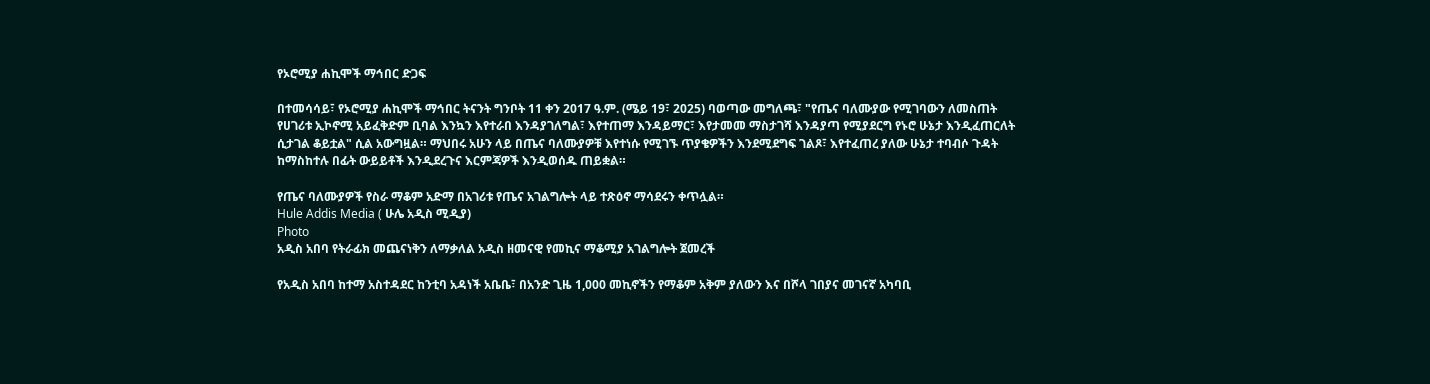የኦሮሚያ ሐኪሞች ማኅበር ድጋፍ

በተመሳሳይ፣ የኦሮሚያ ሐኪሞች ማኅበር ትናንት ግንቦት 11 ቀን 2017 ዓ.ም. (ሜይ 19፣ 2025) ባወጣው መግለጫ፣ "የጤና ባለሙያው የሚገባውን ለመስጠት የሀገሪቱ ኢኮኖሚ አይፈቅድም ቢባል እንኳን እየተራበ እንዳያገለግል፣ እየተጠማ እንዳይማር፣ እየታመመ ማስታገሻ እንዳያጣ የሚያደርግ የኑሮ ሁኔታ እንዲፈጠርለት ሲታገል ቆይቷል" ሲል አውግዟል። ማህበሩ አሁን ላይ በጤና ባለሙያዎቹ እየተነሱ የሚገኙ ጥያቄዎችን እንደሚደግፍ ገልጾ፣ እየተፈጠረ ያለው ሁኔታ ተባብሶ ጉዳት ከማስከተሉ በፊት ውይይቶች እንዲደረጉና እርምጃዎች እንዲወሰዱ ጠይቋል።

የጤና ባለሙያዎች የስራ ማቆም አድማ በአገሪቱ የጤና አገልግሎት ላይ ተጽዕኖ ማሳደሩን ቀጥሏል።
Hule Addis Media ( ሁሌ አዲስ ሚዲያ)
Photo
አዲስ አበባ የትራፊክ መጨናነቅን ለማቃለል አዲስ ዘመናዊ የመኪና ማቆሚያ አገልግሎት ጀመረች

የአዲስ አበባ ከተማ አስተዳደር ከንቲባ አዳነች አቤቤ፣ በአንድ ጊዜ 1,000 መኪኖችን የማቆም አቅም ያለውን እና በሾላ ገበያና መገናኛ አካባቢ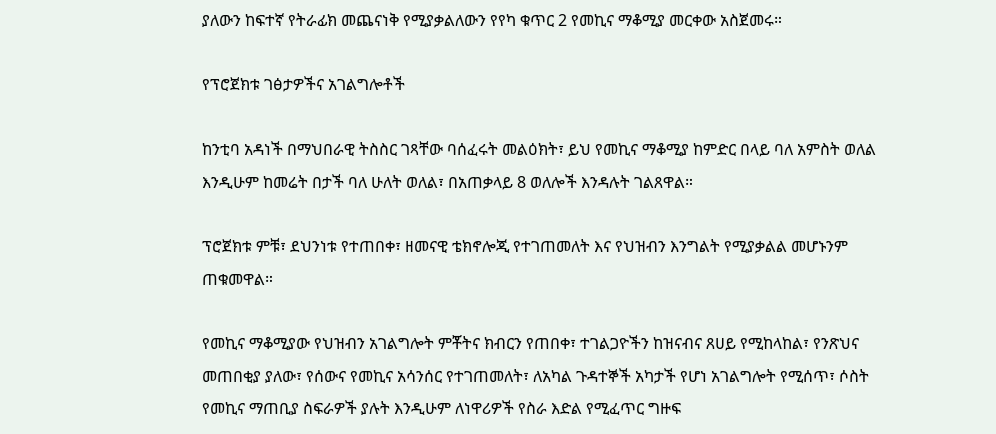ያለውን ከፍተኛ የትራፊክ መጨናነቅ የሚያቃልለውን የየካ ቁጥር 2 የመኪና ማቆሚያ መርቀው አስጀመሩ።

የፕሮጀክቱ ገፅታዎችና አገልግሎቶች

ከንቲባ አዳነች በማህበራዊ ትስስር ገጻቸው ባሰፈሩት መልዕክት፣ ይህ የመኪና ማቆሚያ ከምድር በላይ ባለ አምስት ወለል እንዲሁም ከመሬት በታች ባለ ሁለት ወለል፣ በአጠቃላይ 8 ወለሎች እንዳሉት ገልጸዋል።

ፕሮጀክቱ ምቹ፣ ደህንነቱ የተጠበቀ፣ ዘመናዊ ቴክኖሎጂ የተገጠመለት እና የህዝብን እንግልት የሚያቃልል መሆኑንም ጠቁመዋል።

የመኪና ማቆሚያው የህዝብን አገልግሎት ምቾትና ክብርን የጠበቀ፣ ተገልጋዮችን ከዝናብና ጸሀይ የሚከላከል፣ የንጽህና መጠበቂያ ያለው፣ የሰውና የመኪና አሳንሰር የተገጠመለት፣ ለአካል ጉዳተኞች አካታች የሆነ አገልግሎት የሚሰጥ፣ ሶስት የመኪና ማጠቢያ ስፍራዎች ያሉት እንዲሁም ለነዋሪዎች የስራ እድል የሚፈጥር ግዙፍ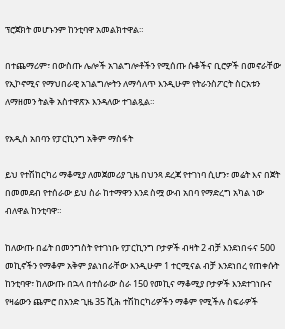ፕሮጀክት መሆኑንም ከንቲባዋ አመልክተዋል።

በተጨማሪም፣ በውስጡ ሌሎች አገልግሎቶችን የሚሰጡ ሱቆችና ቢሮዎች በመኖራቸው የኢኮኖሚና የማህበራዊ አገልግሎትን ለማሳለጥ እንዲሁም የትራንስፖርት ስርአቱን ለማዘመን ትልቅ አስተዋጽኦ እንዳለው ተገልጿል።

የአዲስ አበባን የፓርኪንግ አቅም ማስፋት

ይህ የተሽከርካሪ ማቆሚያ ለመጀመሪያ ጊዜ በህንጻ ደረጃ የተገነባ ሲሆን፣ መሬት እና በጀት በመመደብ የተሰራው ይህ ስራ ከተማዋን እንደ ስሟ ውብ አበባ የማድረግ አካል ነው ብለዋል ከንቲባዋ።

ከለውጡ በፊት በመንግስት የተገነቡ የፓርኪንግ ቦታዎች ብዛት 2 ብቻ እንደነበሩና 500 መኪኖችን የማቆም አቅም ያልነበራቸው እንዲሁም 1 ተርሚናል ብቻ እንደነበረ የጠቀሱት ከንቲባዋ፣ ከለውጡ በኋላ በተሰራው ስራ 150 የመኪና ማቆሚያ ቦታዎች እንደተገነቡና የዛሬውን ጨምሮ በአንድ ጊዜ 35 ሺሕ ተሽከርካሪዎችን ማቆም የሚችሉ ስፍራዎች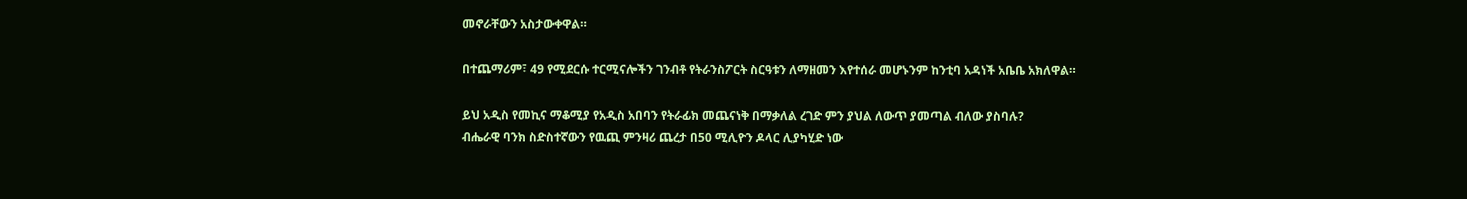መኖራቸውን አስታውቀዋል።

በተጨማሪም፣ 49 የሚደርሱ ተርሚናሎችን ገንብቶ የትራንስፖርት ስርዓቱን ለማዘመን እየተሰራ መሆኑንም ከንቲባ አዳነች አቤቤ አክለዋል።

ይህ አዲስ የመኪና ማቆሚያ የአዲስ አበባን የትራፊክ መጨናነቅ በማቃለል ረገድ ምን ያህል ለውጥ ያመጣል ብለው ያስባሉ?
ብሔራዊ ባንክ ስድስተኛውን የዉጪ ምንዛሪ ጨረታ በ50 ሚሊዮን ዶላር ሊያካሂድ ነው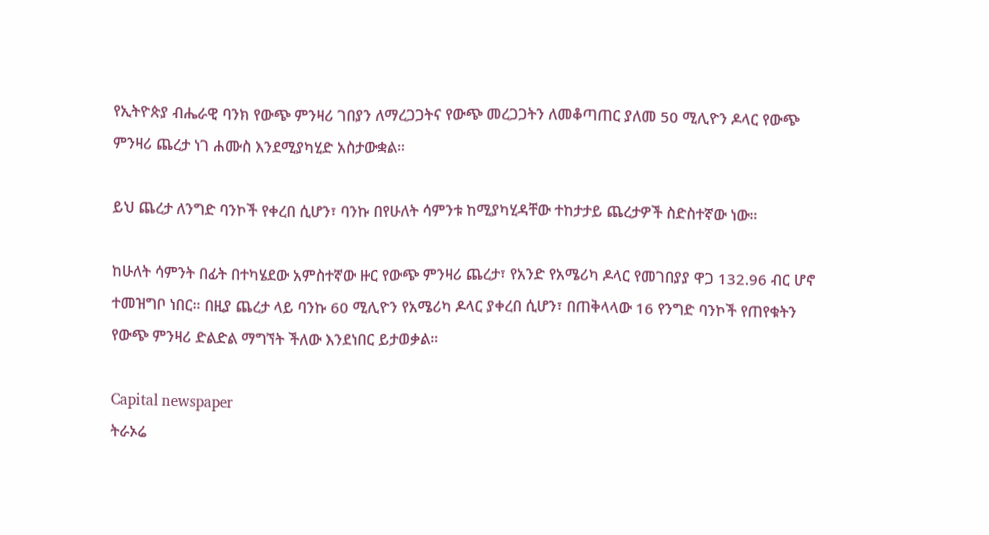የኢትዮጵያ ብሔራዊ ባንክ የውጭ ምንዛሪ ገበያን ለማረጋጋትና የውጭ መረጋጋትን ለመቆጣጠር ያለመ 50 ሚሊዮን ዶላር የውጭ ምንዛሪ ጨረታ ነገ ሐሙስ እንደሚያካሂድ አስታውቋል።

ይህ ጨረታ ለንግድ ባንኮች የቀረበ ሲሆን፣ ባንኩ በየሁለት ሳምንቱ ከሚያካሂዳቸው ተከታታይ ጨረታዎች ስድስተኛው ነው።

ከሁለት ሳምንት በፊት በተካሄደው አምስተኛው ዙር የውጭ ምንዛሪ ጨረታ፣ የአንድ የአሜሪካ ዶላር የመገበያያ ዋጋ 132.96 ብር ሆኖ ተመዝግቦ ነበር። በዚያ ጨረታ ላይ ባንኩ 60 ሚሊዮን የአሜሪካ ዶላር ያቀረበ ሲሆን፣ በጠቅላላው 16 የንግድ ባንኮች የጠየቁትን የውጭ ምንዛሪ ድልድል ማግኘት ችለው እንደነበር ይታወቃል።

Capital newspaper
ትራኦሬ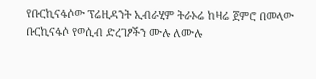የቡርኪናፋሶው ፕሬዚዳንት ኢብራሂም ትራኦሬ ከዛሬ ጀምሮ በመላው ቡርኪናፋሶ የወሲብ ድረገፆችን ሙሉ ለሙሉ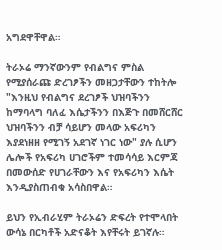አግደዋቸዋል።

ትራኦሬ ማንኛውንም የብልግና ምስል የሚያሰራጩ ድረገፆችን መዘጋታቸውን ተከትሎ "እንዚህ የብልግና ደረገፆች ህዝባችንን ከማባላግ ባለፈ እሴታችንን በእጅጉ በመሸርሸር ህዝባችንን ብቻ ሳይሆን መላው አፍሪካን እያደነዘዘ የሚገኝ አደገኛ ነገር ነው" ያሉ ሲሆን ሌሎች የአፍሪካ ሀገሮችም ተመሳሳይ እርምጃ በመውሰድ የሀገራቸውን እና የአፍሪካን እሴት እንዲያስጠብቁ አሳስበዋል።

ይህን የኢብራሂም ትራኦሬን ድፍረት የተሞላበት ውሳኔ በርካቶች አድናቆት እየቸሩት ይገኛሉ።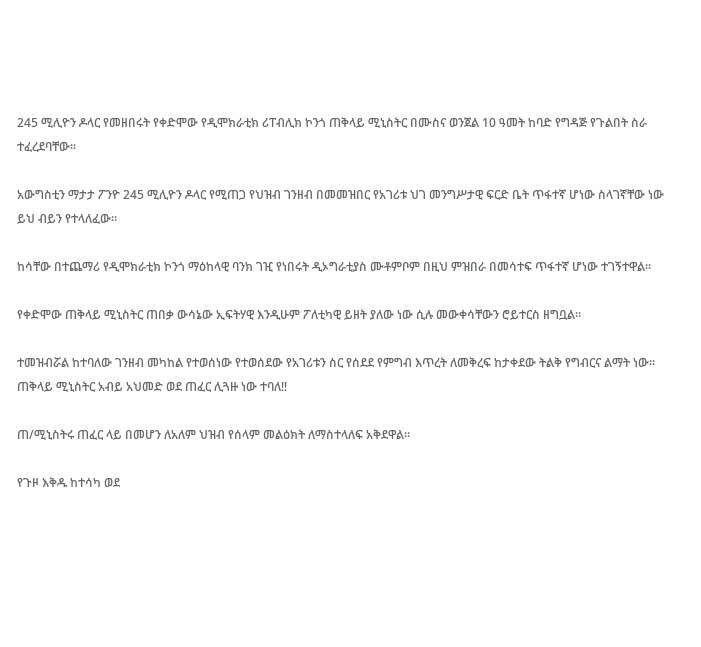245 ሚሊዮን ዶላር የመዘበሩት የቀድሞው የዲሞክራቲክ ሪፐብሊክ ኮንጎ ጠቅላይ ሚኒስትር በሙስና ወንጀል 10 ዓመት ከባድ የግዳጅ የጉልበት ስራ ተፈረደባቸው።

አውግስቲን ማታታ ፖንዮ 245 ሚሊዮን ዶላር የሚጠጋ የህዝብ ገንዘብ በመመዝበር የአገሪቱ ህገ መንግሥታዊ ፍርድ ቤት ጥፋተኛ ሆነው ስላገኛቸው ነው ይህ ብይን የተላለፈው።

ከሳቸው በተጨማሪ የዲሞክራቲክ ኮንጎ ማዕከላዊ ባንክ ገዢ የነበሩት ዲኦግራቲያስ ሙቶምቦም በዚህ ምዝበራ በመሳተፍ ጥፋተኛ ሆነው ተገኝተዋል።

የቀድሞው ጠቅላይ ሚኒስትር ጠበቃ ውሳኔው ኢፍትሃዊ እንዲሁም ፖለቲካዊ ይዘት ያለው ነው ሲሉ መውቀሳቸውን ሮይተርስ ዘግቧል።

ተመዝብሯል ከተባለው ገንዘብ መካከል የተወሰነው የተወሰደው የአገሪቱን ስር የሰደደ የምግብ እጥረት ለመቅረፍ ከታቀደው ትልቅ የግብርና ልማት ነው።
ጠቅላይ ሚኒስትር አብይ አህመድ ወደ ጠፈር ሊጓዙ ነው ተባለ‼

ጠ/ሚኒስትሩ ጠፈር ላይ በመሆን ለአለም ህዝብ የሰላም መልዕክት ለማስተላለፍ አቅደዋል።

የጉዞ እቅዱ ከተሳካ ወደ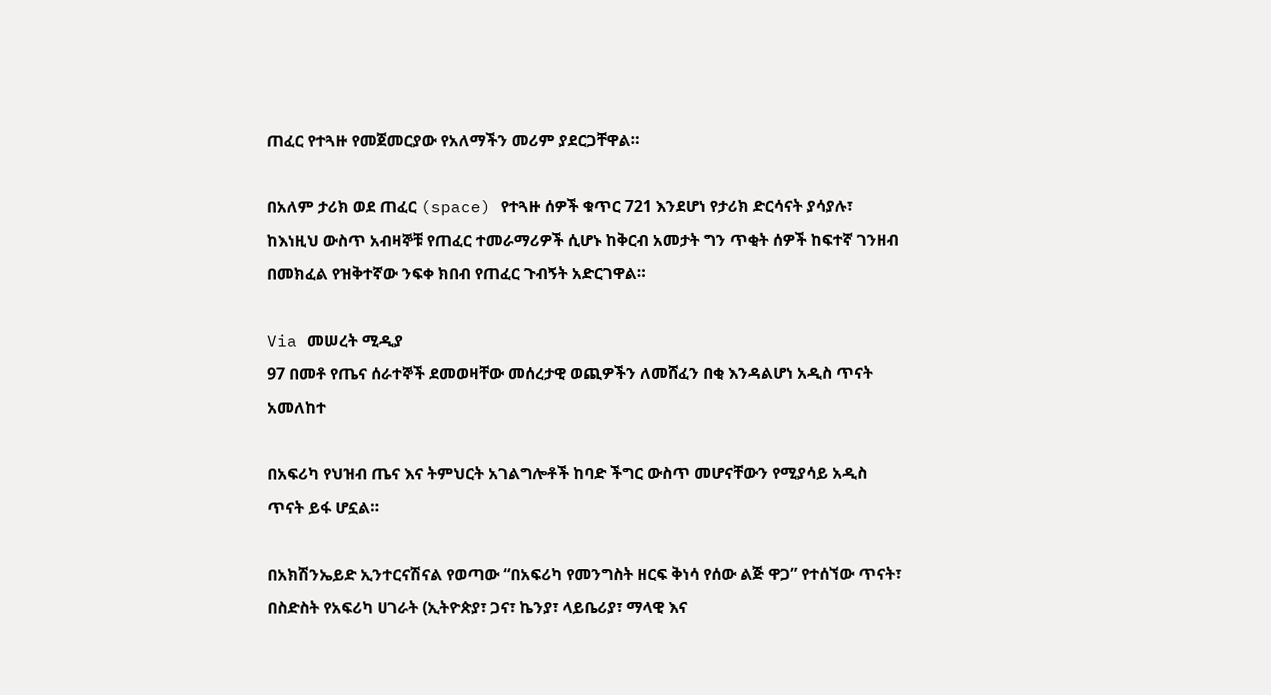ጠፈር የተጓዙ የመጀመርያው የአለማችን መሪም ያደርጋቸዋል።

በአለም ታሪክ ወደ ጠፈር (space) የተጓዙ ሰዎች ቁጥር 721 እንደሆነ የታሪክ ድርሳናት ያሳያሉ፣ ከእነዚህ ውስጥ አብዛኞቹ የጠፈር ተመራማሪዎች ሲሆኑ ከቅርብ አመታት ግን ጥቂት ሰዎች ከፍተኛ ገንዘብ በመክፈል የዝቅተኛው ንፍቀ ክበብ የጠፈር ጉብኝት አድርገዋል።

Via መሠረት ሚዲያ
97 በመቶ የጤና ሰራተኞች ደመወዛቸው መሰረታዊ ወጪዎችን ለመሸፈን በቂ እንዳልሆነ አዲስ ጥናት አመለከተ

በአፍሪካ የህዝብ ጤና እና ትምህርት አገልግሎቶች ከባድ ችግር ውስጥ መሆናቸውን የሚያሳይ አዲስ ጥናት ይፋ ሆኗል።

በአክሽንኤይድ ኢንተርናሽናል የወጣው “በአፍሪካ የመንግስት ዘርፍ ቅነሳ የሰው ልጅ ዋጋ” የተሰኘው ጥናት፣ በስድስት የአፍሪካ ሀገራት (ኢትዮጵያ፣ ጋና፣ ኬንያ፣ ላይቤሪያ፣ ማላዊ እና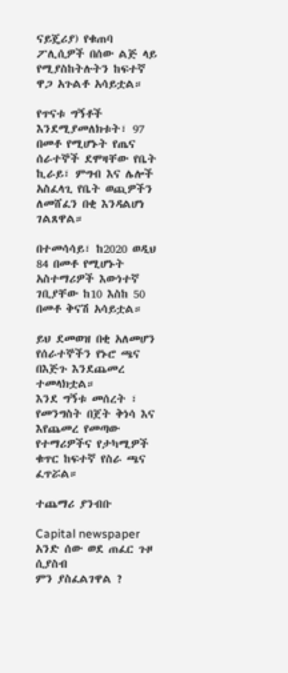ናይጄሪያ) የቁጠባ ፖሊሲዎች በሰው ልጅ ላይ የሚያስከትሉትን ከፍተኛ ዋጋ አጉልቶ አሳይቷል።

የጥናቱ ግኝቶች እንደሚያመለክቱት፣ 97 በመቶ የሚሆኑት የጤና ሰራተኞች ደሞዛቸው የቤት ኪራይ፣ ምግብ እና ሌሎች አስፈላጊ የቤት ወጪዎችን ለመሸፈን በቂ እንዳልሆነ ገልጸዋል።

በተመሳሳይ፣ ከ2020 ወዲህ 84 በመቶ የሚሆኑት አስተማሪዎች እውነተኛ ገቢያቸው ከ10 እስከ 50 በመቶ ቅናሽ አሳይቷል።

ይህ ደመወዝ በቂ አለመሆን የሰራተኞችን የኑሮ ጫና በእጅጉ እንደጨመረ ተመላክቷል።
እንደ ግኝቱ መሰረት ፣ የመንግስት በጀት ቅነሳ እና እየጨመረ የመጣው የተማሪዎችና የታካሚዎች ቁጥር ከፍተኛ የስራ ጫና ፈጥሯል።

ተጨማሪ ያንብቡ

Capital newspaper
አንድ ሰው ወደ ጠፈር ጉዞ ሲያስብ
ምን ያስፈልገዋል ?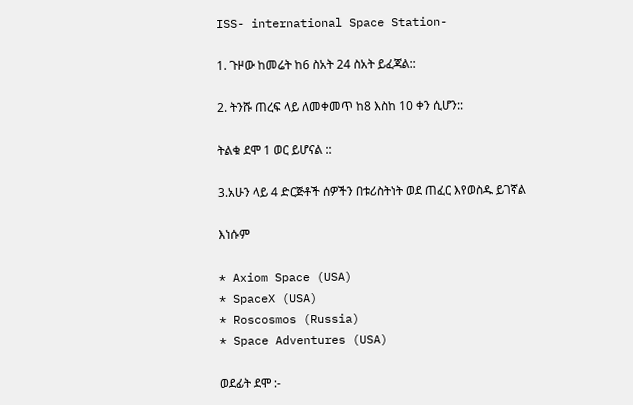ISS- international Space Station-

1. ጉዞው ከመሬት ከ6 ስአት 24 ስአት ይፈጃል::

2. ትንሹ ጠረፍ ላይ ለመቀመጥ ከ8 እስከ 10 ቀን ሲሆን::

ትልቁ ደሞ 1 ወር ይሆናል ::

3.አሁን ላይ 4 ድርጅቶች ሰዎችን በቱሪስትነት ወደ ጠፈር እየወስዱ ይገኛል

እነሱም

* Axiom Space (USA)
* SpaceX (USA)
* Roscosmos (Russia)
* Space Adventures (USA)

ወደፊት ደሞ :-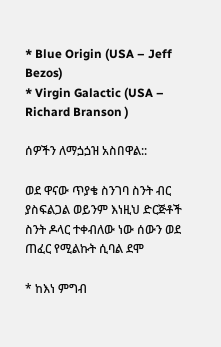* Blue Origin (USA – Jeff Bezos)
* Virgin Galactic (USA – Richard Branson )

ሰዎችን ለማጏጏዝ አስበዋል::

ወደ ዋናው ጥያቄ ስንገባ ስንት ብር ያስፍልጋል ወይንም እነዚህ ድርጅቶች ስንት ዶላር ተቀብለው ነው ሰውን ወደ ጠፈር የሚልኩት ሲባል ደሞ

* ከእነ ምግብ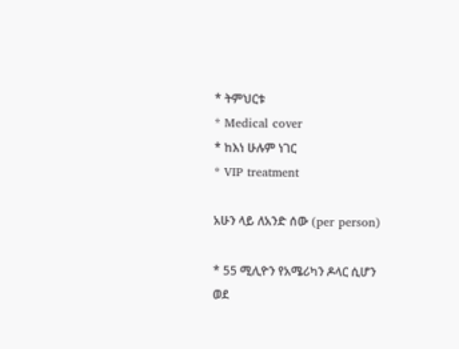* ትምህርቱ
* Medical cover
* ከእነ ሁሉም ነገር
* VIP treatment

አሁን ላይ ለአንድ ሰው (per person)

* 55 ሚሊዮን የአሜሪካን ዶላር ሲሆን
ወደ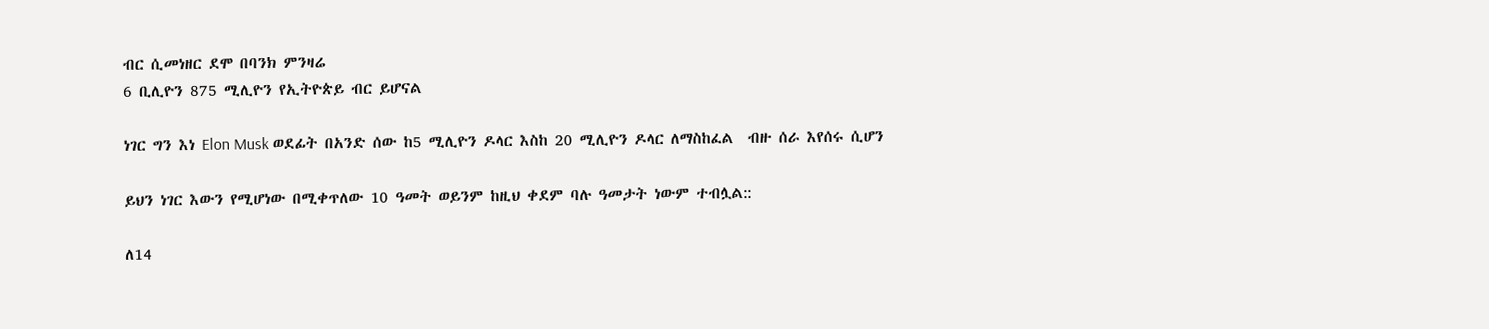ብር ሲመነዘር ደሞ በባንክ ምንዛሬ
6 ቢሊዮን 875 ሚሊዮን የኢትዮጵይ ብር ይሆናል

ነገር ግን እነ Elon Musk ወደፊት በአንድ ሰው ከ5 ሚሊዮን ዶላር እስከ 20 ሚሊዮን ዶላር ለማስከፈል  ብዙ ሰራ እየሰሩ ሲሆን

ይህን ነገር እውን የሚሆነው በሚቀጥለው 10 ዓመት ወይንም ከዚህ ቀደም ባሉ ዓመታት ነውም ተብሏል::

ለ14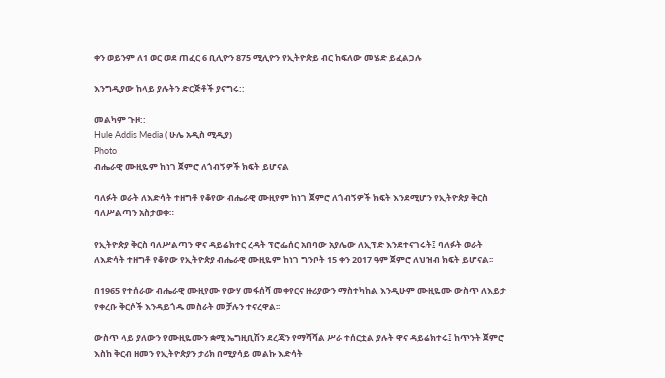ቀን ወይንም ለ1 ወር ወደ ጠፈር 6 ቢሊዮን 875 ሚሊዮን የኢትዮጵይ ብር ከፍለው መሄድ ይፈልጋሉ

እንግዲያው ከላይ ያሉትን ድርጅቶች ያናግሩ::

መልካም ጉዞ::
Hule Addis Media ( ሁሌ አዲስ ሚዲያ)
Photo
ብሔራዊ ሙዚዬም ከነገ ጀምሮ ለጎብኝዎች ክፍት ይሆናል

ባለፉት ወራት ለእድሳት ተዘግቶ የቆየው ብሔራዊ ሙዚየም ከነገ ጀምሮ ለጎብኝዎች ክፍት እንደሚሆን የኢትዮጵያ ቅርስ ባለሥልጣን አስታወቀ።

የኢትዮጵያ ቅርስ ባለሥልጣን ዋና ዳይሬክተር ረዳት ፕሮፌሰር አበባው አያሌው ለኢፕድ እንደተናገሩት፤ ባለፉት ወራት ለእድሳት ተዘግቶ የቆየው የኢትዮጵያ ብሔራዊ ሙዚዬም ከነገ ግንቦት 15 ቀን 2017 ዓም ጀምሮ ለህዝብ ክፍት ይሆናል፡፡

በ1965 የተሰራው ብሔራዊ ሙዚየሙ የውሃ መፋሰሻ መቀየርና ዙሪያውን ማስተካከል እንዲሁም ሙዚዬሙ ውስጥ ለእይታ የቀረቡ ቅርሶች እንዳይጎዱ መስራት መቻሉን ተናረዋል፡፡

ውስጥ ላይ ያለውን የሙዚዬሙን ቋሚ ኤግዚቢሽን ደረጃን የማሻሻል ሥራ ተሰርቷል ያሉት ዋና ዳይሬክተሩ፤ ከጥንት ጀምሮ እስከ ቅርብ ዘመን የኢትዮጵያን ታሪክ በሚያሳይ መልኩ እድሳት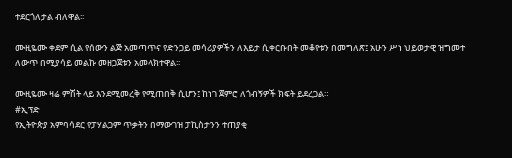ተደርጎለታል ብለዋል፡፡

ሙዚዬሙ ቀደም ሲል የሰውን ልጅ አመጣጥና የድንጋይ መሳሪያዎችን ለእይታ ሲቀርቡበት መቆየቱን በመግለጽ፤ አሁን ሥነ ህይወታዊ ዝግመተ ለውጥ በሚያሳይ መልኩ መዘጋጀቱን አመላክተዋል፡፡

ሙዚዬሙ ዛሬ ምሽት ላይ እንደሚመረቅ የሚጠበቅ ሲሆን፤ ከነገ ጀምሮ ለጎብኝዎች ክፍት ይደረጋል።
#ኢፕድ
የኢትዮጵያ አምባሳደር የፓሃልጋም ጥቃትን በማውገዝ ፓኪስታንን ተጠያቂ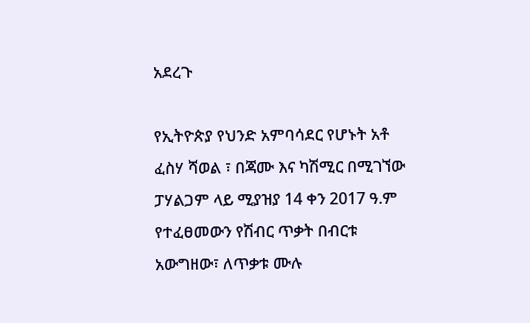አደረጉ

የኢትዮጵያ የህንድ አምባሳደር የሆኑት አቶ ፈስሃ ሻወል ፣ በጃሙ እና ካሽሚር በሚገኘው ፓሃልጋም ላይ ሚያዝያ 14 ቀን 2017 ዓ.ም የተፈፀመውን የሽብር ጥቃት በብርቱ አውግዘው፣ ለጥቃቱ ሙሉ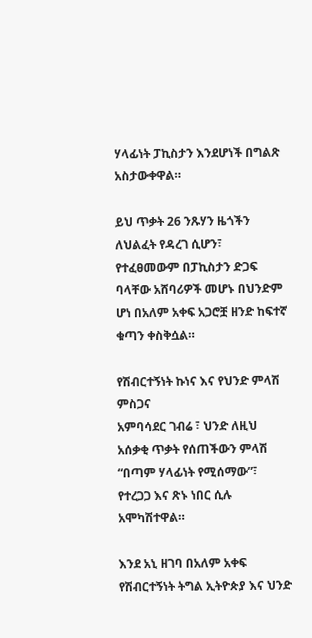ሃላፊነት ፓኪስታን እንደሆነች በግልጽ አስታውቀዋል።

ይህ ጥቃት 26 ንጹሃን ዜጎችን ለህልፈት የዳረገ ሲሆን፣ የተፈፀመውም በፓኪስታን ድጋፍ ባላቸው አሸባሪዎች መሆኑ በህንድም ሆነ በአለም አቀፍ አጋሮቿ ዘንድ ከፍተኛ ቁጣን ቀስቅሷል።

የሽብርተኝነት ኩነና እና የህንድ ምላሽ ምስጋና
አምባሳደር ገብሬ ፣ ህንድ ለዚህ አሰቃቂ ጥቃት የሰጠችውን ምላሽ “በጣም ሃላፊነት የሚሰማው”፣ የተረጋጋ እና ጽኑ ነበር ሲሉ አሞካሽተዋል።

እንደ አኒ ዘገባ በአለም አቀፍ የሽብርተኝነት ትግል ኢትዮጵያ እና ህንድ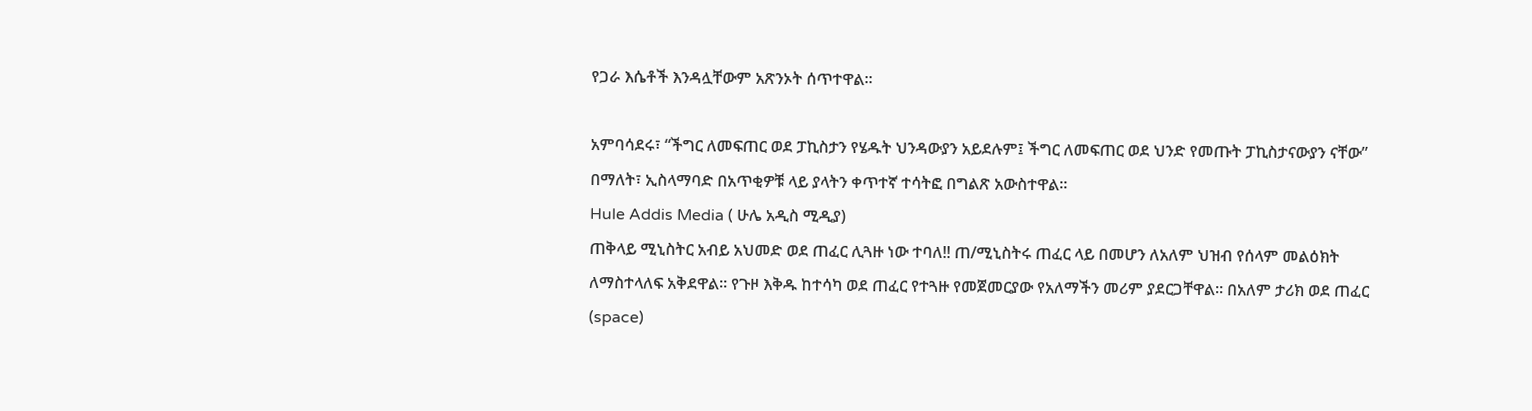የጋራ እሴቶች እንዳሏቸውም አጽንኦት ሰጥተዋል።

አምባሳደሩ፣ “ችግር ለመፍጠር ወደ ፓኪስታን የሄዱት ህንዳውያን አይደሉም፤ ችግር ለመፍጠር ወደ ህንድ የመጡት ፓኪስታናውያን ናቸው” በማለት፣ ኢስላማባድ በአጥቂዎቹ ላይ ያላትን ቀጥተኛ ተሳትፎ በግልጽ አውስተዋል።
Hule Addis Media ( ሁሌ አዲስ ሚዲያ)
ጠቅላይ ሚኒስትር አብይ አህመድ ወደ ጠፈር ሊጓዙ ነው ተባለ‼ ጠ/ሚኒስትሩ ጠፈር ላይ በመሆን ለአለም ህዝብ የሰላም መልዕክት ለማስተላለፍ አቅደዋል። የጉዞ እቅዱ ከተሳካ ወደ ጠፈር የተጓዙ የመጀመርያው የአለማችን መሪም ያደርጋቸዋል። በአለም ታሪክ ወደ ጠፈር (space)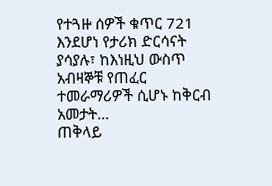የተጓዙ ሰዎች ቁጥር 721 እንደሆነ የታሪክ ድርሳናት ያሳያሉ፣ ከእነዚህ ውስጥ አብዛኞቹ የጠፈር ተመራማሪዎች ሲሆኑ ከቅርብ አመታት…
ጠቅላይ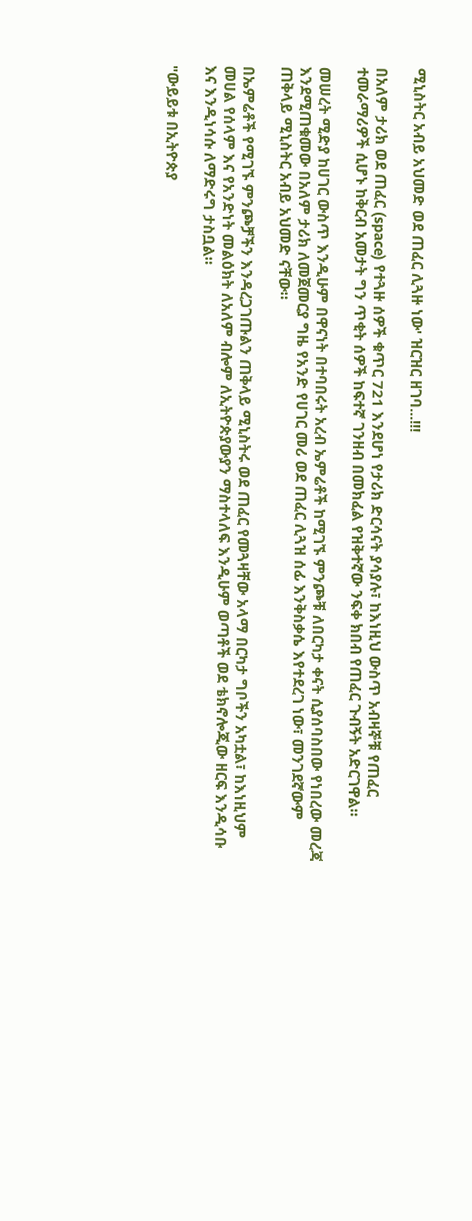ሚኒስትር አብይ አህመድ ወደ ጠፈር ሊጓዙ ነው' ዝርዝር ዘገባ...!!!

በአለም ታሪክ ወደ ጠፈር (space) የተጓዙ ሰዎች ቁጥር 721 እንደሆነ የታሪክ ድርሳናት ያሳያሉ፣ ከእነዚህ ውስጥ አብዛኞቹ የጠፈር ተመራማሪዎች ሲሆኑ ከቅርብ አመታት ግን ጥቂት ሰዎች ከፍተኛ ገንዘብ በመክፈል የዝቅተኛው ንፍቀ ክበብ የጠፈር ጉብኝት አድርገዋል።

መሠረት ሚድያ ከሀገር ውስጥ እንዲሁም በዋናነት በተባበሩት አረብ ኤምሬቶች ከሚገኙ ምንጮቹ ለበርካታ ቀናት ሲያሰባስበው የነበረው መረጃ እንደሚጠቁመው በአለም ታሪክ ለመጀመርያ ግዜ የአንድ የሀገር መሪ ወደ ጠፈር ሊጓዝ ሰፊ እንቅስቃሴ እየተደረገ ነው፣ መንገደኛውም ጠቅላይ ሚኒስትር አብይ አህመድ ናቸው።

በኤምሬቶች የሚገኙ ምንጮቻችን እንዳረጋገጡልን ጠቅላይ ሚኒስትሩ ወደ ጠፈር የመጓዛቸው አላማ በርካታ ግቦችን አካቷል፣ ከእነዚህም መሀል የሰላም እና የአንድነት መልዕክት ለአለም ብሎም ለኢትዮጵያውያን ማስተላለፍ እንዲሁም ወጣቶች ወደ ቴክኖሎጂው ዘርፍ እንዲሳቡ እና እንዲነሳሱ ለማድሩግ ታስቧል።

"ውይይቱ በኢትዮጵያ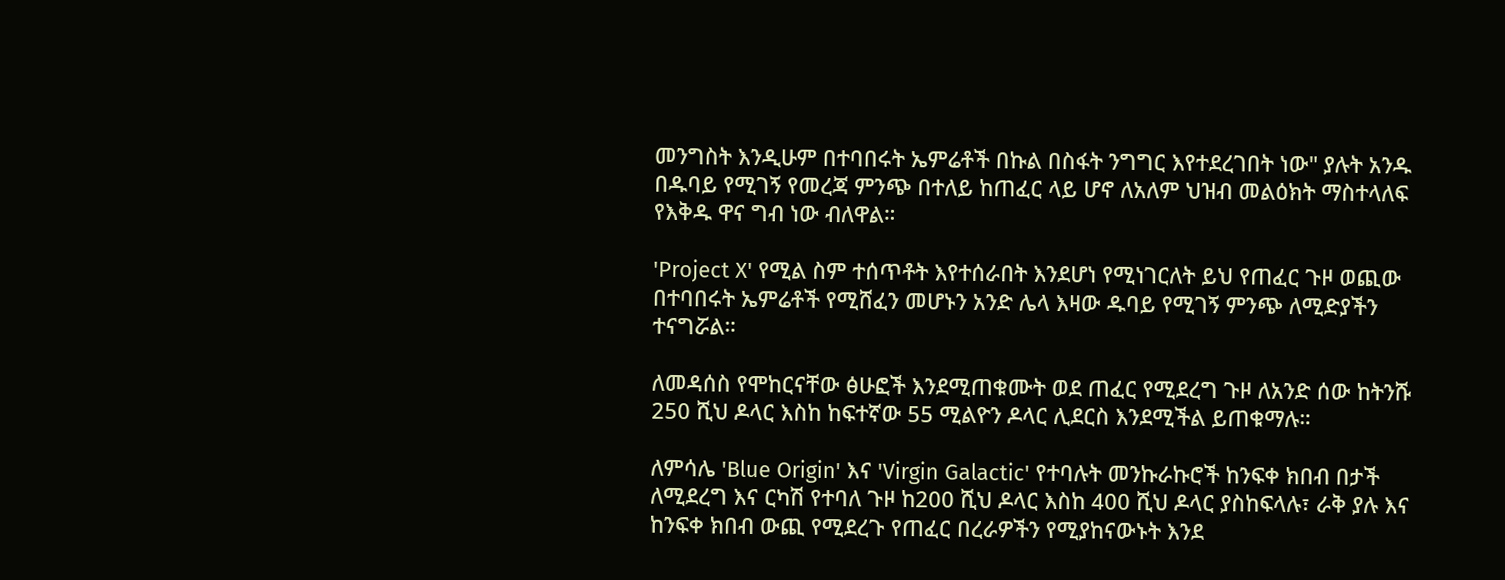መንግስት እንዲሁም በተባበሩት ኤምሬቶች በኩል በስፋት ንግግር እየተደረገበት ነው" ያሉት አንዱ በዱባይ የሚገኝ የመረጃ ምንጭ በተለይ ከጠፈር ላይ ሆኖ ለአለም ህዝብ መልዕክት ማስተላለፍ የእቅዱ ዋና ግብ ነው ብለዋል።

'Project X' የሚል ስም ተሰጥቶት እየተሰራበት እንደሆነ የሚነገርለት ይህ የጠፈር ጉዞ ወጪው በተባበሩት ኤምሬቶች የሚሸፈን መሆኑን አንድ ሌላ እዛው ዱባይ የሚገኝ ምንጭ ለሚድያችን ተናግሯል።

ለመዳሰስ የሞከርናቸው ፅሁፎች እንደሚጠቁሙት ወደ ጠፈር የሚደረግ ጉዞ ለአንድ ሰው ከትንሹ 250 ሺህ ዶላር እስከ ከፍተኛው 55 ሚልዮን ዶላር ሊደርስ እንደሚችል ይጠቁማሉ።

ለምሳሌ 'Blue Origin' እና 'Virgin Galactic' የተባሉት መንኩራኩሮች ከንፍቀ ክበብ በታች ለሚደረግ እና ርካሽ የተባለ ጉዞ ከ200 ሺህ ዶላር እስከ 400 ሺህ ዶላር ያስከፍላሉ፣ ራቅ ያሉ እና ከንፍቀ ክበብ ውጪ የሚደረጉ የጠፈር በረራዎችን የሚያከናውኑት እንደ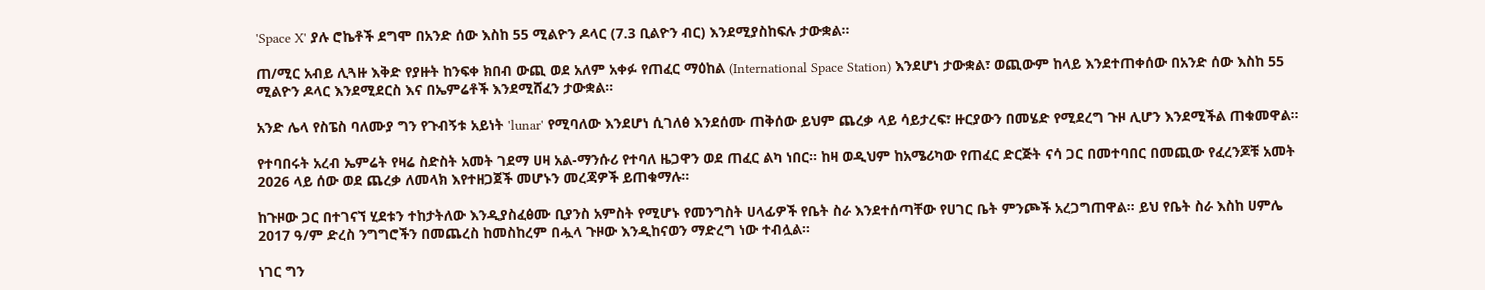'Space X' ያሉ ሮኬቶች ደግሞ በአንድ ሰው እስከ 55 ሚልዮን ዶላር (7.3 ቢልዮን ብር) እንደሚያስከፍሉ ታውቋል።

ጠ/ሚር አብይ ሊጓዙ እቅድ የያዙት ከንፍቀ ክበብ ውጪ ወደ አለም አቀፉ የጠፈር ማዕከል (International Space Station) እንደሆነ ታውቋል፣ ወጪውም ከላይ እንደተጠቀሰው በአንድ ሰው እስከ 55 ሚልዮን ዶላር እንደሚደርስ እና በኤምሬቶች እንደሚሸፈን ታውቋል።

አንድ ሌላ የስፔስ ባለሙያ ግን የጉብኝቱ አይነት 'lunar' የሚባለው እንደሆነ ሲገለፅ እንደሰሙ ጠቅሰው ይህም ጨረቃ ላይ ሳይታረፍ፣ ዙርያውን በመሄድ የሚደረግ ጉዞ ሊሆን እንደሚችል ጠቁመዋል።

የተባበሩት አረብ ኤምሬት የዛሬ ስድስት አመት ገደማ ሀዛ አል-ማንሱሪ የተባለ ዜጋዋን ወደ ጠፈር ልካ ነበር። ከዛ ወዲህም ከአሜሪካው የጠፈር ድርጅት ናሳ ጋር በመተባበር በመጪው የፈረንጆቹ አመት 2026 ላይ ሰው ወደ ጨረቃ ለመላክ እየተዘጋጀች መሆኑን መረጃዎች ይጠቁማሉ።

ከጉዞው ጋር በተገናኘ ሂደቱን ተከታትለው እንዲያስፈፅሙ ቢያንስ አምስት የሚሆኑ የመንግስት ሀላፊዎች የቤት ስራ እንደተሰጣቸው የሀገር ቤት ምንጮች አረጋግጠዋል። ይህ የቤት ስራ እስከ ሀምሌ 2017 ዓ/ም ድረስ ንግግሮችን በመጨረስ ከመስከረም በሗላ ጉዞው እንዲከናወን ማድረግ ነው ተብሏል።

ነገር ግን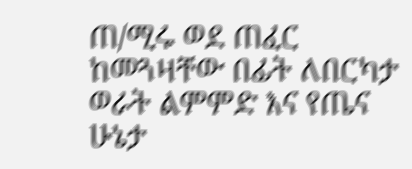ጠ/ሚሩ ወደ ጠፈር ከመጓዛቸው በፊት ለበርካታ ወራት ልምምድ እና የጤና ሁኔታ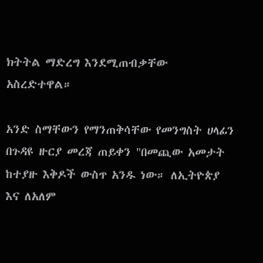ክትትል ማድረግ እንደሚጠብቃቸው አስረድተዋል።

አንድ ስማቸውን የማንጠቅሳቸው የመንግስት ሀላፊን በጉዳዩ ዙርያ መረጃ ጠይቀን "በመጪው አመታት ከተያዙ እቅዶች ውስጥ አንዱ ነው። ለኢትዮጵያ እና ለአለም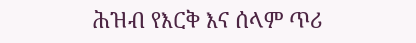ሕዝብ የእርቅ እና ሰላም ጥሪ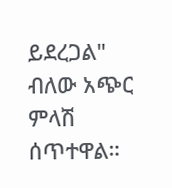ይደረጋል" ብለው አጭር ምላሽ ሰጥተዋል።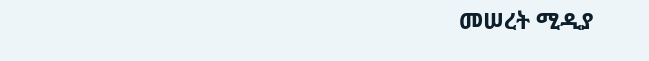መሠረት ሚዲያ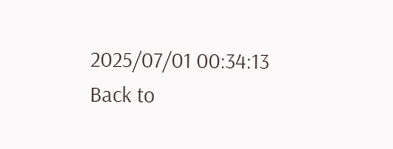2025/07/01 00:34:13
Back to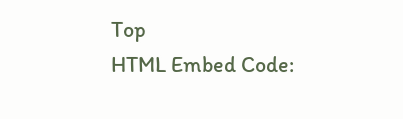Top
HTML Embed Code: